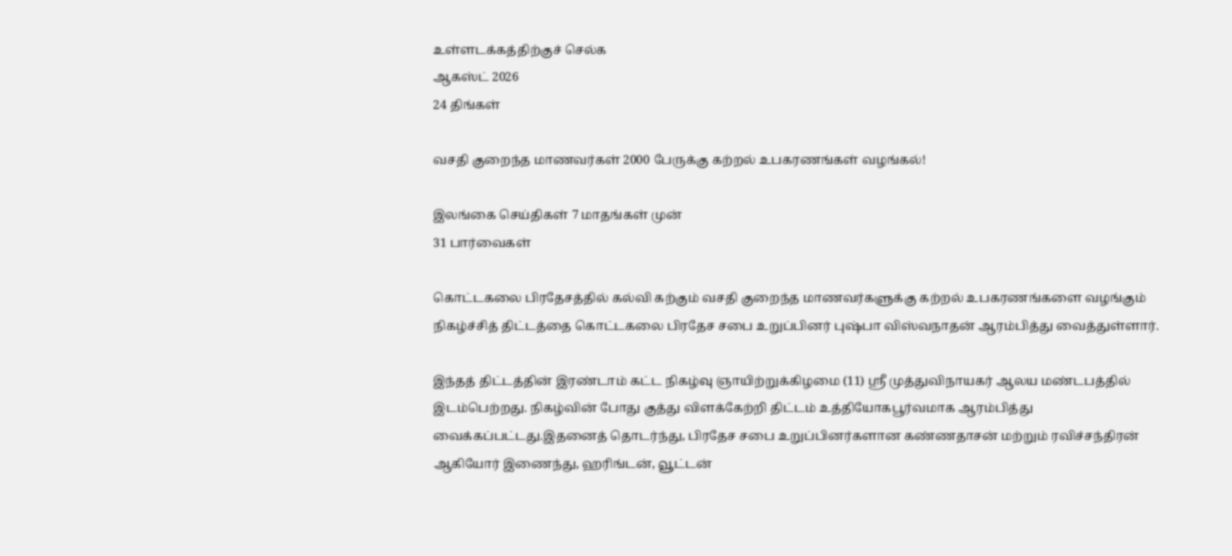உள்ளடக்கத்திற்குச் செல்க
ஆகஸ்ட் 2026
24 திங்கள்

வசதி குறைந்த மாணவர்கள் 2000 பேருக்கு கற்றல் உபகரணங்கள் வழங்கல்!

இலங்கை செய்திகள் 7 மாதங்கள் முன்
31 பார்வைகள்

கொட்டகலை பிரதேசத்தில் கல்வி கற்கும் வசதி குறைந்த மாணவர்களுக்கு கற்றல் உபகரணங்களை வழங்கும் நிகழ்ச்சித் திட்டத்தை கொட்டகலை பிரதேச சபை உறுப்பினர் புஷ்பா விஸ்வநாதன் ஆரம்பித்து வைத்துள்ளார்.

இந்தத் திட்டத்தின் இரண்டாம் கட்ட நிகழ்வு ஞாயிற்றுக்கிழமை (11) ஸ்ரீ முத்துவிநாயகர் ஆலய மண்டபத்தில் இடம்பெற்றது. நிகழ்வின் போது குத்து விளக்கேற்றி திட்டம் உத்தியோகபூர்வமாக ஆரம்பித்து வைக்கப்பட்டது.இதனைத் தொடர்ந்து, பிரதேச சபை உறுப்பினர்களான கண்ணதாசன் மற்றும் ரவிச்சந்திரன் ஆகியோர் இணைந்து, ஹரிங்டன், வூட்டன்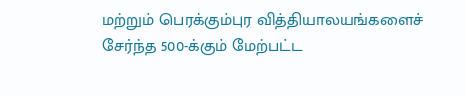மற்றும் பெரக்கும்புர வித்தியாலயங்களைச் சேர்ந்த 500-க்கும் மேற்பட்ட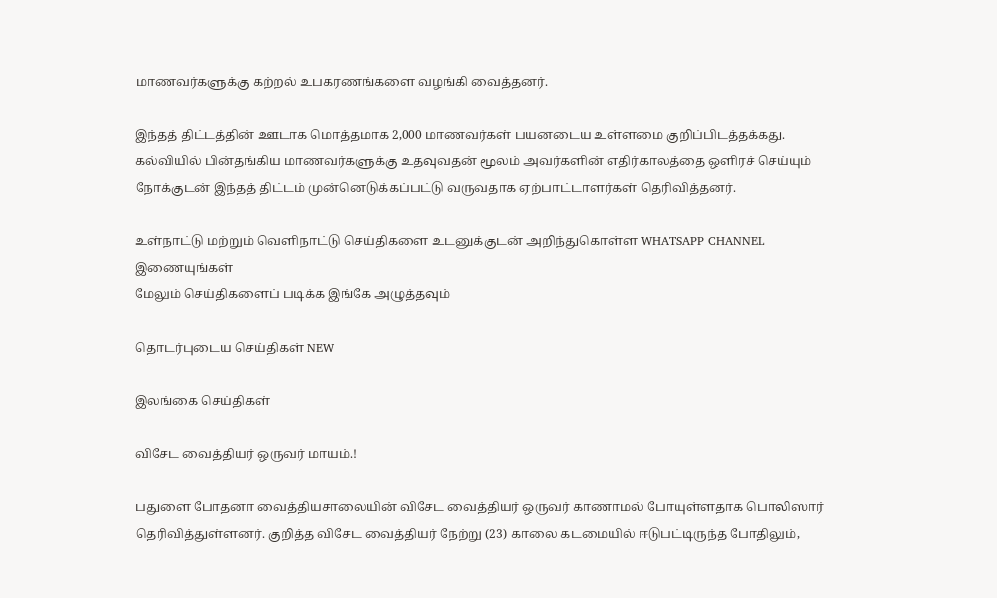மாணவர்களுக்கு கற்றல் உபகரணங்களை வழங்கி வைத்தனர்.

இந்தத் திட்டத்தின் ஊடாக மொத்தமாக 2,000 மாணவர்கள் பயனடைய உள்ளமை குறிப்பிடத்தக்கது. கல்வியில் பின்தங்கிய மாணவர்களுக்கு உதவுவதன் மூலம் அவர்களின் எதிர்காலத்தை ஒளிரச் செய்யும் நோக்குடன் இந்தத் திட்டம் முன்னெடுக்கப்பட்டு வருவதாக ஏற்பாட்டாளர்கள் தெரிவித்தனர்.

உள்நாட்டு மற்றும் வெளிநாட்டு செய்திகளை உடனுக்குடன் அறிந்துகொள்ள WHATSAPP CHANNEL இணையுங்கள்
மேலும் செய்திகளைப் படிக்க இங்கே அழுத்தவும்

தொடர்புடைய செய்திகள் NEW

இலங்கை செய்திகள்

விசேட வைத்தியர் ஒருவர் மாயம்.!

பதுளை போதனா வைத்தியசாலையின் விசேட வைத்தியர் ஒருவர் காணாமல் போயுள்ளதாக பொலிஸார் தெரிவித்துள்ளனர். குறித்த விசேட வைத்தியர் நேற்று (23) காலை கடமையில் ஈடுபட்டிருந்த போதிலும்,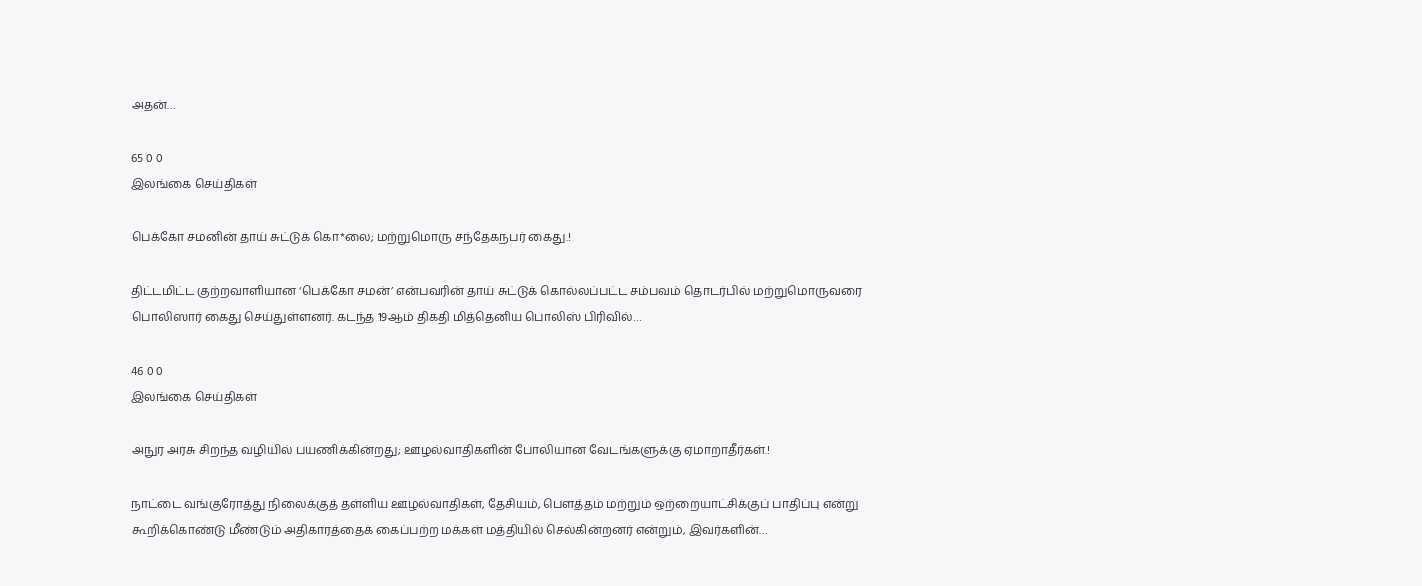அதன்…

65 0 0
இலங்கை செய்திகள்

பெக்கோ சமனின் தாய் சுட்டுக் கொ*லை; மற்றுமொரு சந்தேகநபர் கைது.!

திட்டமிட்ட குற்றவாளியான ‘பெக்கோ சமன்’ என்பவரின் தாய் சுட்டுக் கொல்லப்பட்ட சம்பவம் தொடர்பில் மற்றுமொருவரை பொலிஸார் கைது செய்துள்ளனர். கடந்த 19ஆம் திகதி மித்தெனிய பொலிஸ் பிரிவில்…

46 0 0
இலங்கை செய்திகள்

அநுர அரசு சிறந்த வழியில் பயணிக்கின்றது; ஊழல்வாதிகளின் போலியான வேடங்களுக்கு ஏமாறாதீர்கள்.!

நாட்டை வங்குரோத்து நிலைக்குத் தள்ளிய ஊழல்வாதிகள், தேசியம், பௌத்தம் மற்றும் ஒற்றையாட்சிக்குப் பாதிப்பு என்று கூறிக்கொண்டு மீண்டும் அதிகாரத்தைக் கைப்பற்ற மக்கள் மத்தியில் செல்கின்றனர் என்றும், இவர்களின்…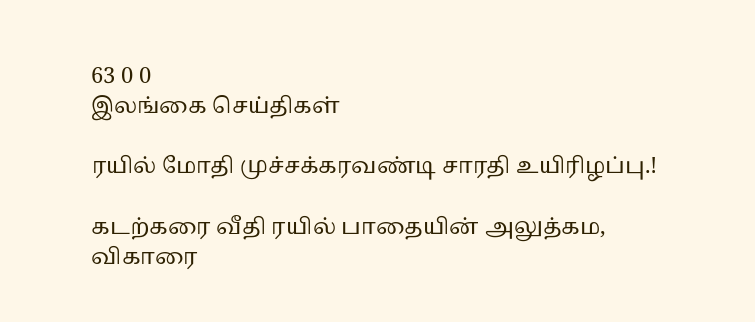63 0 0
இலங்கை செய்திகள்

ரயில் மோதி முச்சக்கரவண்டி சாரதி உயிரிழப்பு.!

கடற்கரை வீதி ரயில் பாதையின் அலுத்கம, விகாரை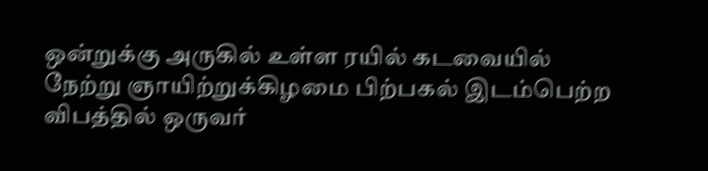ஒன்றுக்கு அருகில் உள்ள ரயில் கடவையில் நேற்று ஞாயிற்றுக்கிழமை பிற்பகல் இடம்பெற்ற விபத்தில் ஒருவர்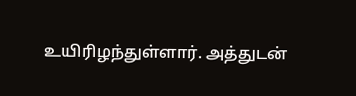உயிரிழந்துள்ளார். அத்துடன்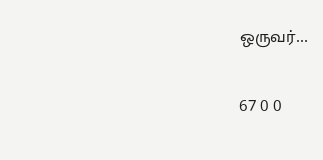ஒருவர்…

67 0 0